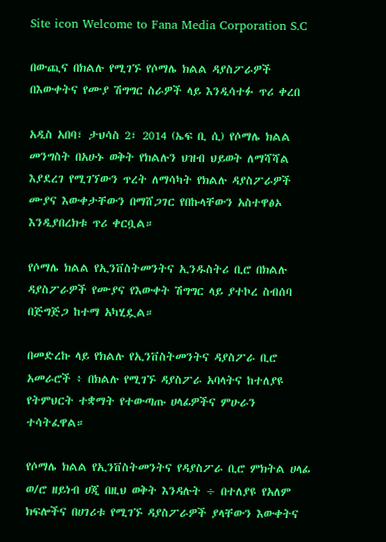Site icon Welcome to Fana Media Corporation S.C

በውጪና በክልሉ የሚገኙ የሶማሌ ክልል ዳያስፖራዎች በእውቀትና የሙያ ሽግግር ስራዎች ላይ እንዲሳተፉ ጥሪ ቀረበ

አዲስ አበባ፣ ታህሳስ 2፣ 2014 (ኤፍ ቢ ሲ) የሶማሌ ክልል መንግስት በአሁኑ ወቅት የክልሉን ህዝብ ህይወት ለማሻሻል እያደረገ የሚገኘውን ጥረት ለማሳካት የክልሉ ዳያስፖራዎች ሙያና እውቀታቸውን በማሸጋገር የበኩላቸውን አስተዋፅኦ እንዲያበረክቱ ጥሪ ቀርቧል።

የሶማሌ ክልል የኢንቨስትመንትና ኢንዱስትሪ ቢሮ በክልሉ ዳያስፖራዎች የሙያና የእውቀት ሽግግር ላይ ያተኮረ ስብሰባ በጅግጅጋ ከተማ አካሂዷል።

በመድረኩ ላይ የክልሉ የኢንቨስትመንትና ዳያስፖራ ቢሮ አመራሮች ፥ በክልሉ የሚገኙ ዳያስፖራ አባላትና ከተለያዩ የትምህርት ተቋማት የተውጣጡ ሀላፊዎችና ምሁራን ተሳትፈዋል።

የሶማሌ ክልል የኢንቨስትመንትና የዳያስፖራ ቢሮ ምክትል ሀላፊ ወ/ሮ ዘይነብ ሀጂ በዚህ ወቅት እንዳሉት ÷ በተለያዩ የአለም ክፍሎችና በሀገሪቱ የሚገኙ ዳያስፖራዎች ያላቸውን እውቀትና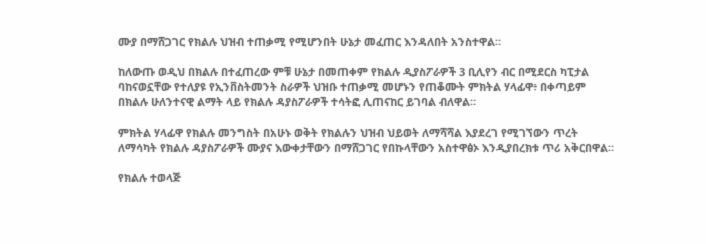ሙያ በማሸጋገር የክልሉ ህዝብ ተጠቃሚ የሚሆንበት ሁኔታ መፈጠር እንዳለበት አንስተዋል።

ከለውጡ ወዲህ በክልሉ በተፈጠረው ምቹ ሁኔታ በመጠቀም የክልሉ ዲያስፖራዎች 3 ቢሊየን ብር በሚደርስ ካፒታል ባከናወኗቸው የተለያዩ የኢንቨስትመንት ስራዎች ህዝቡ ተጠቃሚ መሆኑን የጠቆሙት ምክትል ሃላፊዋ፥ በቀጣይም በክልሉ ሁለንተናዊ ልማት ላይ የክልሉ ዳያስፖራዎች ተሳትፎ ሊጠናከር ይገባል ብለዋል።

ምክትል ሃላፊዋ የክልሉ መንግስት በአሁኑ ወቅት የክልሉን ህዝብ ህይወት ለማሻሻል እያደረገ የሚገኘውን ጥረት ለማሳካት የክልሉ ዳያስፖራዎች ሙያና እውቀታቸውን በማሸጋገር የበኩላቸውን አስተዋፅኦ እንዲያበረክቱ ጥሪ አቅርበዋል።

የክልሉ ተወላጅ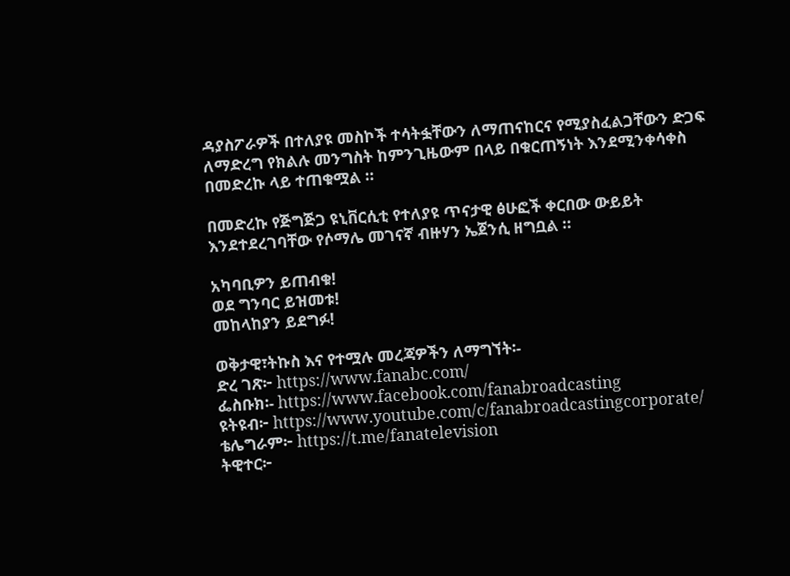ዳያስፖራዎች በተለያዩ መስኮች ተሳትፏቸውን ለማጠናከርና የሚያስፈልጋቸውን ድጋፍ ለማድረግ የክልሉ መንግስት ከምንጊዜውም በላይ በቁርጠኝነት እንደሚንቀሳቀስ በመድረኩ ላይ ተጠቁሟል ።

በመድረኩ የጅግጅጋ ዩኒቨርሲቲ የተለያዩ ጥናታዊ ፅሁፎች ቀርበው ውይይት እንደተደረገባቸው የሶማሌ መገናኛ ብዙሃን ኤጀንሲ ዘግቧል ።

አካባቢዎን ይጠብቁ!
ወደ ግንባር ይዝመቱ!
መከላከያን ይደግፉ!

ወቅታዊ፣ትኩስ እና የተሟሉ መረጃዎችን ለማግኘት፡-
ድረ ገጽ፦ https://www.fanabc.com/
ፌስቡክ፡- https://www.facebook.com/fanabroadcasting
ዩትዩብ፦ https://www.youtube.com/c/fanabroadcastingcorporate/
ቴሌግራም፦ https://t.me/fanatelevision
ትዊተር፦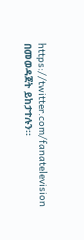https://twitter.com/fanatelevision በመወዳጀት ይከታተሉን፡፡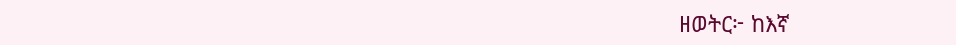ዘወትር፦ ከእኛ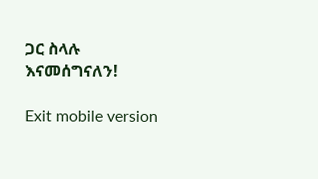ጋር ስላሉ እናመሰግናለን!

Exit mobile version